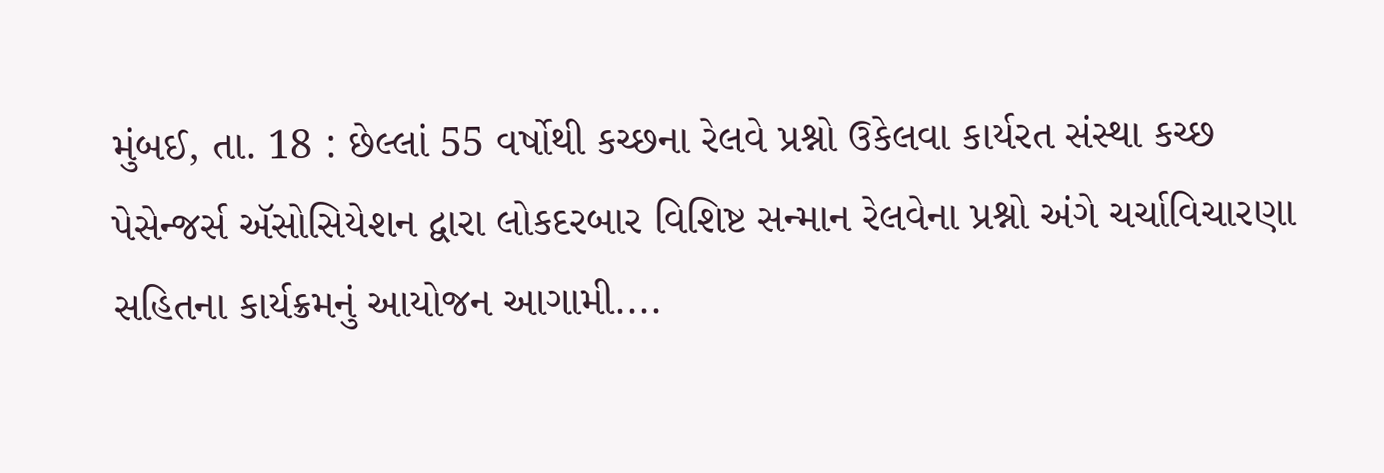મુંબઈ, તા. 18 : છેલ્લાં 55 વર્ષોથી કચ્છના રેલવે પ્રશ્નો ઉકેલવા કાર્યરત સંસ્થા કચ્છ પેસેન્જર્સ ઍસોસિયેશન દ્વારા લોકદરબાર વિશિષ્ટ સન્માન રેલવેના પ્રશ્નો અંગે ચર્ચાવિચારણા સહિતના કાર્યક્રમનું આયોજન આગામી....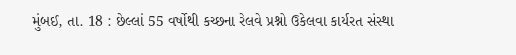મુંબઈ, તા. 18 : છેલ્લાં 55 વર્ષોથી કચ્છના રેલવે પ્રશ્નો ઉકેલવા કાર્યરત સંસ્થા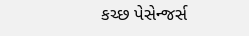કચ્છ પેસેન્જર્સ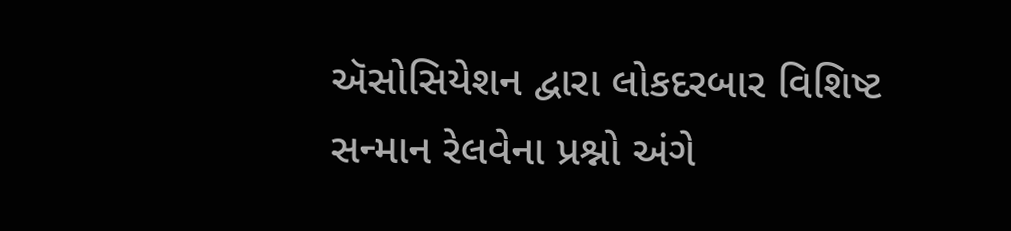ઍસોસિયેશન દ્વારા લોકદરબાર વિશિષ્ટ સન્માન રેલવેના પ્રશ્નો અંગે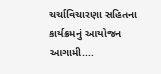ચર્ચાવિચારણા સહિતના કાર્યક્રમનું આયોજન આગામી....